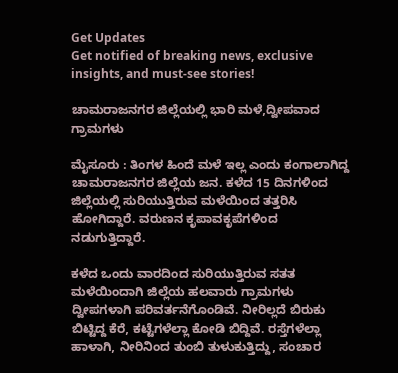Get Updates
Get notified of breaking news, exclusive insights, and must-see stories!

ಚಾಮರಾಜನಗರ ಜಿಲ್ಲೆಯಲ್ಲಿ ಭಾರಿ ಮಳೆ,ದ್ವೀಪವಾದ ಗ್ರಾಮಗಳು

ಮೈಸೂರು : ತಿಂಗಳ ಹಿಂದೆ ಮಳೆ ಇಲ್ಲ ಎಂದು ಕಂಗಾಲಾಗಿದ್ದ ಚಾಮರಾಜನಗರ ಜಿಲ್ಲೆಯ ಜನ. ಕಳೆದ 15 ದಿನಗಳಿಂದ ಜಿಲ್ಲೆಯಲ್ಲಿ ಸುರಿಯುತ್ತಿರುವ ಮಳೆಯಿಂದ ತತ್ತರಿಸಿ ಹೋಗಿದ್ದಾರೆ. ವರುಣನ ಕೃಪಾವಕೃಪೆಗಳಿಂದ ನಡುಗುತ್ತಿದ್ದಾರೆ.

ಕಳೆದ ಒಂದು ವಾರದಿಂದ ಸುರಿಯುತ್ತಿರುವ ಸತತ ಮಳೆಯಿಂದಾಗಿ ಜಿಲ್ಲೆಯ ಹಲವಾರು ಗ್ರಾಮಗಳು ದ್ವೀಪಗಳಾಗಿ ಪರಿವರ್ತನೆಗೊಂಡಿವೆ. ನೀರಿಲ್ಲದೆ ಬಿರುಕು ಬಿಟ್ಟಿದ್ದ ಕೆರೆ, ಕಟ್ಟೆಗಳೆಲ್ಲಾ ಕೋಡಿ ಬಿದ್ದಿವೆ. ರಸ್ತೆಗಳೆಲ್ಲಾ ಹಾಳಾಗಿ, ನೀರಿನಿಂದ ತುಂಬಿ ತುಳುಕುತ್ತಿದ್ದು, ಸಂಚಾರ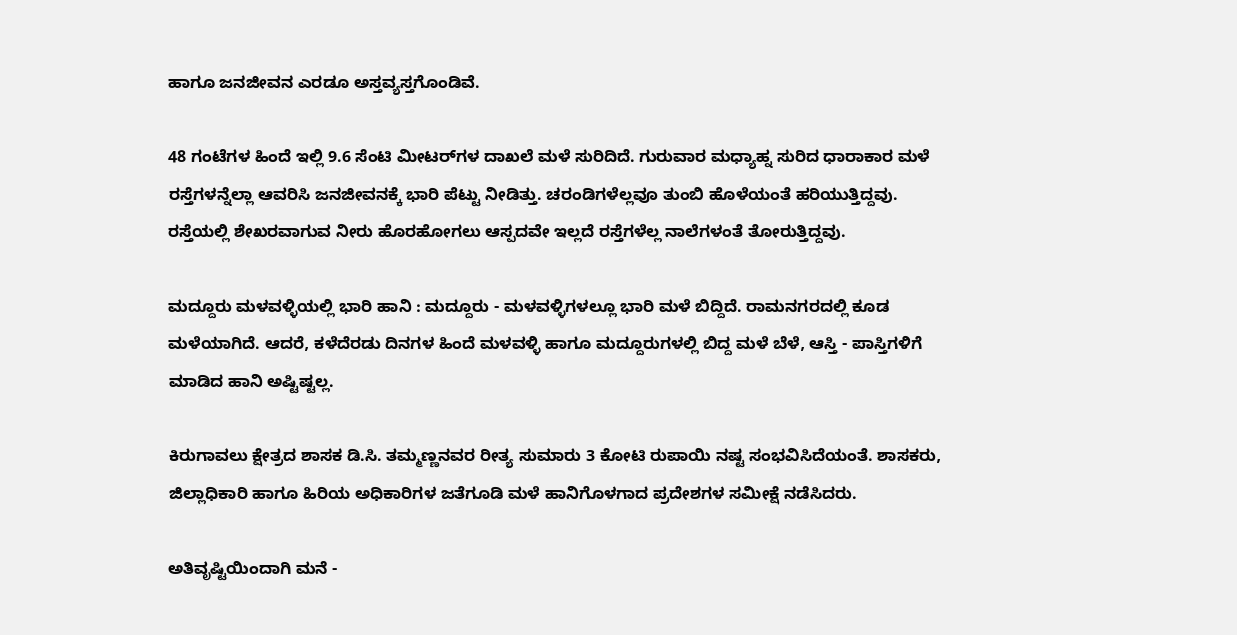ಹಾಗೂ ಜನಜೀವನ ಎರಡೂ ಅಸ್ತವ್ಯಸ್ತಗೊಂಡಿವೆ.

48 ಗಂಟೆಗಳ ಹಿಂದೆ ಇಲ್ಲಿ 9.6 ಸೆಂಟಿ ಮೀಟರ್‌ಗಳ ದಾಖಲೆ ಮಳೆ ಸುರಿದಿದೆ. ಗುರುವಾರ ಮಧ್ಯಾಹ್ನ ಸುರಿದ ಧಾರಾಕಾರ ಮಳೆ ರಸ್ತೆಗಳನ್ನೆಲ್ಲಾ ಆವರಿಸಿ ಜನಜೀವನಕ್ಕೆ ಭಾರಿ ಪೆಟ್ಟು ನೀಡಿತ್ತು. ಚರಂಡಿಗಳೆಲ್ಲವೂ ತುಂಬಿ ಹೊಳೆಯಂತೆ ಹರಿಯುತ್ತಿದ್ದವು. ರಸ್ತೆಯಲ್ಲಿ ಶೇಖರವಾಗುವ ನೀರು ಹೊರಹೋಗಲು ಆಸ್ಪದವೇ ಇಲ್ಲದೆ ರಸ್ತೆಗಳೆಲ್ಲ ನಾಲೆಗಳಂತೆ ತೋರುತ್ತಿದ್ದವು.

ಮದ್ದೂರು ಮಳವಳ್ಳಿಯಲ್ಲಿ ಭಾರಿ ಹಾನಿ : ಮದ್ದೂರು - ಮಳವಳ್ಳಿಗಳಲ್ಲೂ ಭಾರಿ ಮಳೆ ಬಿದ್ದಿದೆ. ರಾಮನಗರದಲ್ಲಿ ಕೂಡ ಮಳೆಯಾಗಿದೆ. ಆದರೆ, ಕಳೆದೆರಡು ದಿನಗಳ ಹಿಂದೆ ಮಳವಳ್ಳಿ ಹಾಗೂ ಮದ್ದೂರುಗಳಲ್ಲಿ ಬಿದ್ದ ಮಳೆ ಬೆಳೆ, ಆಸ್ತಿ - ಪಾಸ್ತಿಗಳಿಗೆ ಮಾಡಿದ ಹಾನಿ ಅಷ್ಟಿಷ್ಟಲ್ಲ.

ಕಿರುಗಾವಲು ಕ್ಷೇತ್ರದ ಶಾಸಕ ಡಿ.ಸಿ. ತಮ್ಮಣ್ಣನವರ ರೀತ್ಯ ಸುಮಾರು 3 ಕೋಟಿ ರುಪಾಯಿ ನಷ್ಟ ಸಂಭವಿಸಿದೆಯಂತೆ. ಶಾಸಕರು, ಜಿಲ್ಲಾಧಿಕಾರಿ ಹಾಗೂ ಹಿರಿಯ ಅಧಿಕಾರಿಗಳ ಜತೆಗೂಡಿ ಮಳೆ ಹಾನಿಗೊಳಗಾದ ಪ್ರದೇಶಗಳ ಸಮೀಕ್ಷೆ ನಡೆಸಿದರು.

ಅತಿವೃಷ್ಟಿಯಿಂದಾಗಿ ಮನೆ -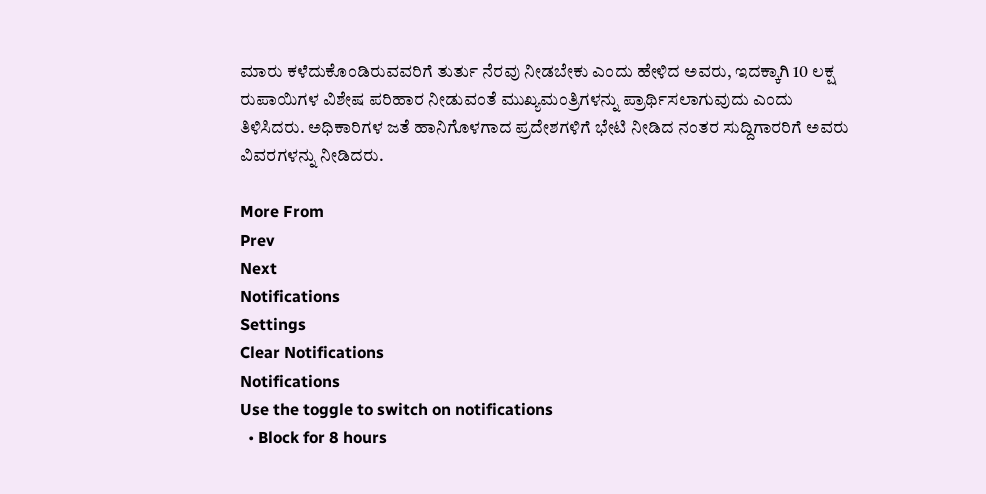ಮಾರು ಕಳೆದುಕೊಂಡಿರುವವರಿಗೆ ತುರ್ತು ನೆರವು ನೀಡಬೇಕು ಎಂದು ಹೇಳಿದ ಅವರು, ಇದಕ್ಕಾಗಿ 10 ಲಕ್ಷ ರುಪಾಯಿಗಳ ವಿಶೇಷ ಪರಿಹಾರ ನೀಡುವಂತೆ ಮುಖ್ಯಮಂತ್ರಿಗಳನ್ನು ಪ್ರಾರ್ಥಿಸಲಾಗುವುದು ಎಂದು ತಿಳಿಸಿದರು. ಅಧಿಕಾರಿಗಳ ಜತೆ ಹಾನಿಗೊಳಗಾದ ಪ್ರದೇಶಗಳಿಗೆ ಭೇಟಿ ನೀಡಿದ ನಂತರ ಸುದ್ದಿಗಾರರಿಗೆ ಅವರು ವಿವರಗಳನ್ನು ನೀಡಿದರು.

More From
Prev
Next
Notifications
Settings
Clear Notifications
Notifications
Use the toggle to switch on notifications
  • Block for 8 hours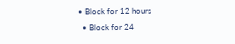• Block for 12 hours
  • Block for 24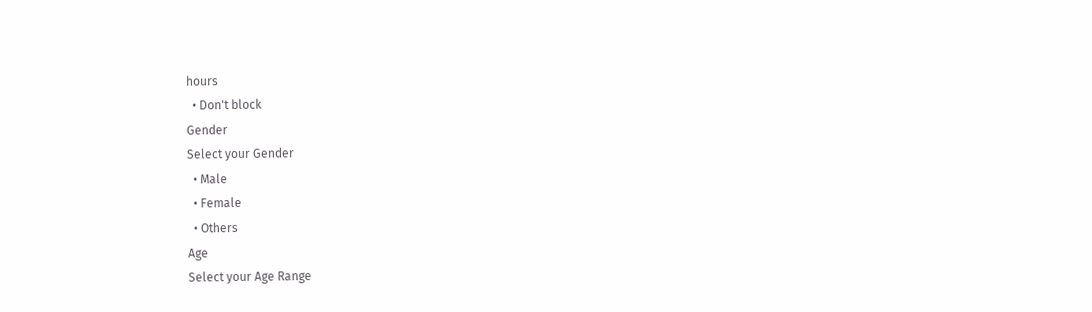hours
  • Don't block
Gender
Select your Gender
  • Male
  • Female
  • Others
Age
Select your Age Range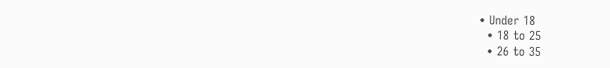• Under 18
  • 18 to 25
  • 26 to 35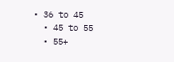• 36 to 45
  • 45 to 55
  • 55+